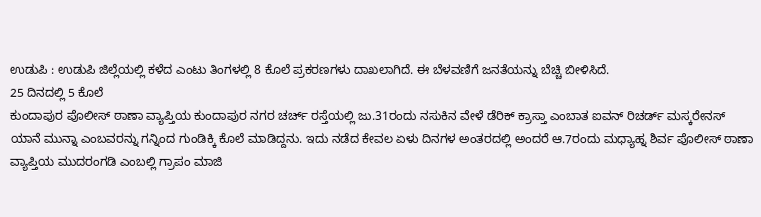ಉಡುಪಿ : ಉಡುಪಿ ಜಿಲ್ಲೆಯಲ್ಲಿ ಕಳೆದ ಎಂಟು ತಿಂಗಳಲ್ಲಿ 8 ಕೊಲೆ ಪ್ರಕರಣಗಳು ದಾಖಲಾಗಿದೆ. ಈ ಬೆಳವಣಿಗೆ ಜನತೆಯನ್ನು ಬೆಚ್ಚಿ ಬೀಳಿಸಿದೆ.
25 ದಿನದಲ್ಲಿ 5 ಕೊಲೆ
ಕುಂದಾಪುರ ಪೊಲೀಸ್ ಠಾಣಾ ವ್ಯಾಪ್ತಿಯ ಕುಂದಾಪುರ ನಗರ ಚರ್ಚ್ ರಸ್ತೆಯಲ್ಲಿ ಜು.31ರಂದು ನಸುಕಿನ ವೇಳೆ ಡೆರಿಕ್ ಕ್ರಾಸ್ತಾ ಎಂಬಾತ ಐವನ್ ರಿಚರ್ಡ್ ಮಸ್ಕರೇನಸ್ ಯಾನೆ ಮುನ್ನಾ ಎಂಬವರನ್ನು ಗನ್ನಿಂದ ಗುಂಡಿಕ್ಕಿ ಕೊಲೆ ಮಾಡಿದ್ದನು. ಇದು ನಡೆದ ಕೇವಲ ಏಳು ದಿನಗಳ ಅಂತರದಲ್ಲಿ ಅಂದರೆ ಆ.7ರಂದು ಮಧ್ಯಾಹ್ನ ಶಿರ್ವ ಪೊಲೀಸ್ ಠಾಣಾ ವ್ಯಾಪ್ತಿಯ ಮುದರಂಗಡಿ ಎಂಬಲ್ಲಿ ಗ್ರಾಪಂ ಮಾಜಿ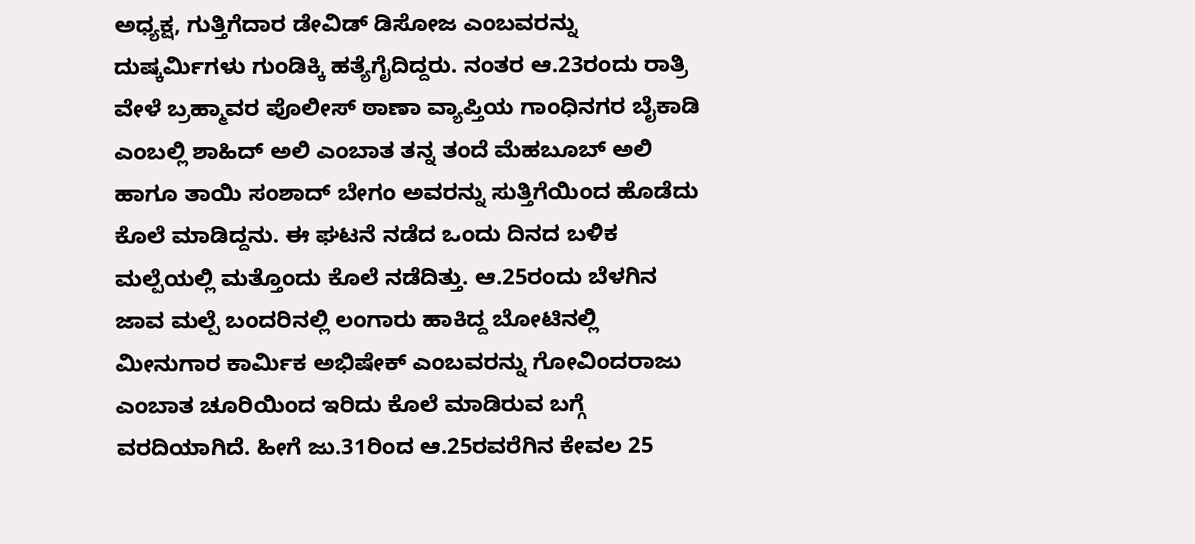ಅಧ್ಯಕ್ಷ, ಗುತ್ತಿಗೆದಾರ ಡೇವಿಡ್ ಡಿಸೋಜ ಎಂಬವರನ್ನು ದುಷ್ಕರ್ಮಿಗಳು ಗುಂಡಿಕ್ಕಿ ಹತ್ಯೆಗೈದಿದ್ದರು. ನಂತರ ಆ.23ರಂದು ರಾತ್ರಿ ವೇಳೆ ಬ್ರಹ್ಮಾವರ ಪೊಲೀಸ್ ಠಾಣಾ ವ್ಯಾಪ್ತಿಯ ಗಾಂಧಿನಗರ ಬೈಕಾಡಿ ಎಂಬಲ್ಲಿ ಶಾಹಿದ್ ಅಲಿ ಎಂಬಾತ ತನ್ನ ತಂದೆ ಮೆಹಬೂಬ್ ಅಲಿ ಹಾಗೂ ತಾಯಿ ಸಂಶಾದ್ ಬೇಗಂ ಅವರನ್ನು ಸುತ್ತಿಗೆಯಿಂದ ಹೊಡೆದು ಕೊಲೆ ಮಾಡಿದ್ದನು. ಈ ಘಟನೆ ನಡೆದ ಒಂದು ದಿನದ ಬಳಿಕ ಮಲ್ಪೆಯಲ್ಲಿ ಮತ್ತೊಂದು ಕೊಲೆ ನಡೆದಿತ್ತು. ಆ.25ರಂದು ಬೆಳಗಿನ ಜಾವ ಮಲ್ಪೆ ಬಂದರಿನಲ್ಲಿ ಲಂಗಾರು ಹಾಕಿದ್ದ ಬೋಟಿನಲ್ಲಿ ಮೀನುಗಾರ ಕಾರ್ಮಿಕ ಅಭಿಷೇಕ್ ಎಂಬವರನ್ನು ಗೋವಿಂದರಾಜು ಎಂಬಾತ ಚೂರಿಯಿಂದ ಇರಿದು ಕೊಲೆ ಮಾಡಿರುವ ಬಗ್ಗೆ ವರದಿಯಾಗಿದೆ. ಹೀಗೆ ಜು.31ರಿಂದ ಆ.25ರವರೆಗಿನ ಕೇವಲ 25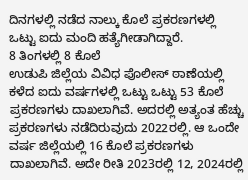ದಿನಗಳಲ್ಲಿ ನಡೆದ ನಾಲ್ಕು ಕೊಲೆ ಪ್ರಕರಣಗಳಲ್ಲಿ ಒಟ್ಟು ಐದು ಮಂದಿ ಹತ್ಯೆಗೀಡಾಗಿದ್ದಾರೆ.
8 ತಿಂಗಳಲ್ಲಿ 8 ಕೊಲೆ
ಉಡುಪಿ ಜಿಲ್ಲೆಯ ವಿವಿಧ ಪೊಲೀಸ್ ಠಾಣೆಯಲ್ಲಿ ಕಳೆದ ಐದು ವರ್ಷಗಳಲ್ಲಿ ಒಟ್ಟು ಒಟ್ಟು 53 ಕೊಲೆ ಪ್ರಕರಣಗಳು ದಾಖಲಾಗಿವೆ. ಅದರಲ್ಲಿ ಅತ್ಯಂತ ಹೆಚ್ಚು ಪ್ರಕರಣಗಳು ನಡೆದಿರುವುದು 2022ರಲ್ಲಿ. ಆ ಒಂದೇ ವರ್ಷ ಜಿಲ್ಲೆಯಲ್ಲಿ 16 ಕೊಲೆ ಪ್ರಕರಣಗಳು ದಾಖಲಾಗಿವೆ. ಅದೇ ರೀತಿ 2023ರಲ್ಲಿ 12, 2024ರಲ್ಲಿ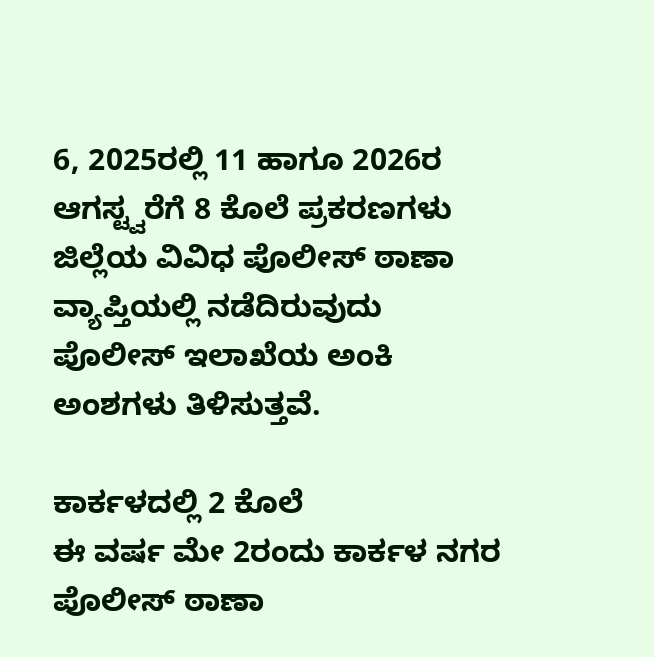6, 2025ರಲ್ಲಿ 11 ಹಾಗೂ 2026ರ ಆಗಸ್ಟ್ವರೆಗೆ 8 ಕೊಲೆ ಪ್ರಕರಣಗಳು ಜಿಲ್ಲೆಯ ವಿವಿಧ ಪೊಲೀಸ್ ಠಾಣಾ ವ್ಯಾಪ್ತಿಯಲ್ಲಿ ನಡೆದಿರುವುದು ಪೊಲೀಸ್ ಇಲಾಖೆಯ ಅಂಕಿ ಅಂಶಗಳು ತಿಳಿಸುತ್ತವೆ.

ಕಾರ್ಕಳದಲ್ಲಿ 2 ಕೊಲೆ
ಈ ವರ್ಷ ಮೇ 2ರಂದು ಕಾರ್ಕಳ ನಗರ ಪೊಲೀಸ್ ಠಾಣಾ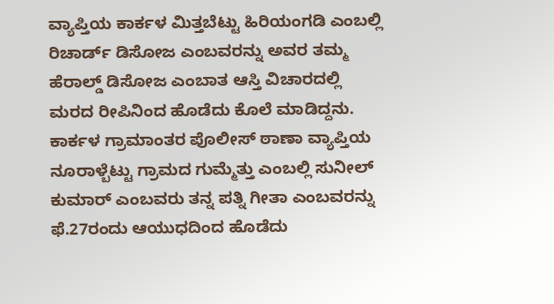ವ್ಯಾಪ್ತಿಯ ಕಾರ್ಕಳ ಮಿತ್ತಬೆಟ್ಟು ಹಿರಿಯಂಗಡಿ ಎಂಬಲ್ಲಿ ರಿಚಾರ್ಡ್ ಡಿಸೋಜ ಎಂಬವರನ್ನು ಅವರ ತಮ್ಮ ಹೆರಾಲ್ಡ್ ಡಿಸೋಜ ಎಂಬಾತ ಆಸ್ತಿ ವಿಚಾರದಲ್ಲಿ ಮರದ ರೀಪಿನಿಂದ ಹೊಡೆದು ಕೊಲೆ ಮಾಡಿದ್ದನು. ಕಾರ್ಕಳ ಗ್ರಾಮಾಂತರ ಪೊಲೀಸ್ ಠಾಣಾ ವ್ಯಾಪ್ತಿಯ ನೂರಾಳ್ಬೆಟ್ಟು ಗ್ರಾಮದ ಗುಮ್ಮೆತ್ತು ಎಂಬಲ್ಲಿ ಸುನೀಲ್ ಕುಮಾರ್ ಎಂಬವರು ತನ್ನ ಪತ್ನಿ ಗೀತಾ ಎಂಬವರನ್ನು ಫೆ.27ರಂದು ಆಯುಧದಿಂದ ಹೊಡೆದು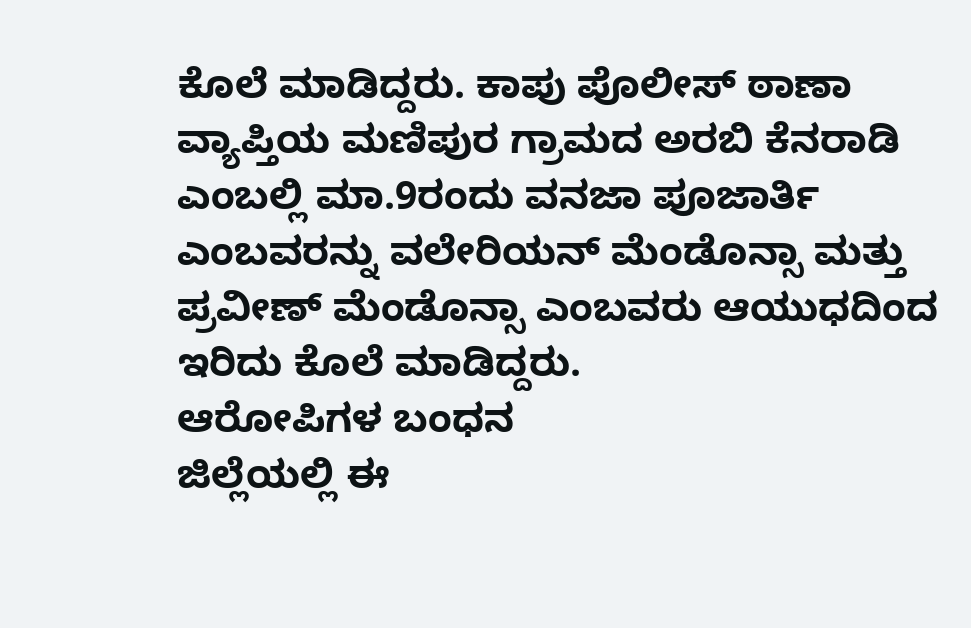ಕೊಲೆ ಮಾಡಿದ್ದರು. ಕಾಪು ಪೊಲೀಸ್ ಠಾಣಾ ವ್ಯಾಪ್ತಿಯ ಮಣಿಪುರ ಗ್ರಾಮದ ಅರಬಿ ಕೆನರಾಡಿ ಎಂಬಲ್ಲಿ ಮಾ.9ರಂದು ವನಜಾ ಪೂಜಾರ್ತಿ ಎಂಬವರನ್ನು ವಲೇರಿಯನ್ ಮೆಂಡೊನ್ಸಾ ಮತ್ತು ಪ್ರವೀಣ್ ಮೆಂಡೊನ್ಸಾ ಎಂಬವರು ಆಯುಧದಿಂದ ಇರಿದು ಕೊಲೆ ಮಾಡಿದ್ದರು.
ಆರೋಪಿಗಳ ಬಂಧನ
ಜಿಲ್ಲೆಯಲ್ಲಿ ಈ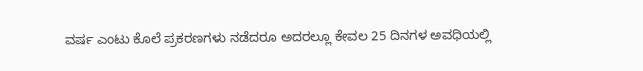ವರ್ಷ ಎಂಟು ಕೊಲೆ ಪ್ರಕರಣಗಳು ನಡೆದರೂ ಅದರಲ್ಲೂ ಕೇವಲ 25 ದಿನಗಳ ಅವಧಿಯಲ್ಲಿ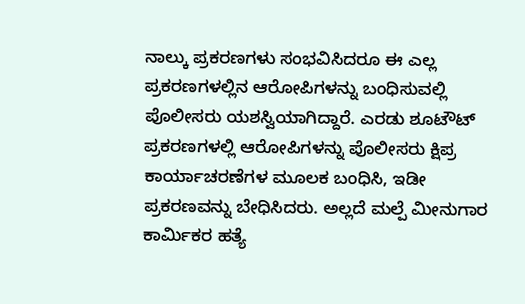ನಾಲ್ಕು ಪ್ರಕರಣಗಳು ಸಂಭವಿಸಿದರೂ ಈ ಎಲ್ಲ ಪ್ರಕರಣಗಳಲ್ಲಿನ ಆರೋಪಿಗಳನ್ನು ಬಂಧಿಸುವಲ್ಲಿ ಪೊಲೀಸರು ಯಶಸ್ವಿಯಾಗಿದ್ದಾರೆ. ಎರಡು ಶೂಟೌಟ್ ಪ್ರಕರಣಗಳಲ್ಲಿ ಆರೋಪಿಗಳನ್ನು ಪೊಲೀಸರು ಕ್ಷಿಪ್ರ ಕಾರ್ಯಾಚರಣೆಗಳ ಮೂಲಕ ಬಂಧಿಸಿ, ಇಡೀ ಪ್ರಕರಣವನ್ನು ಬೇಧಿಸಿದರು. ಅಲ್ಲದೆ ಮಲ್ಪೆ ಮೀನುಗಾರ ಕಾರ್ಮಿಕರ ಹತ್ಯೆ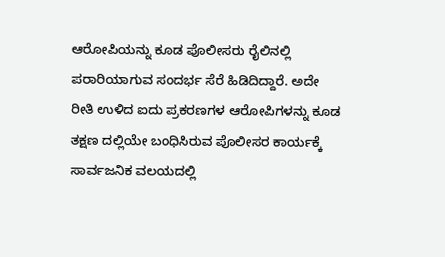ಆರೋಪಿಯನ್ನು ಕೂಡ ಪೊಲೀಸರು ರೈಲಿನಲ್ಲಿ ಪರಾರಿಯಾಗುವ ಸಂದರ್ಭ ಸೆರೆ ಹಿಡಿದಿದ್ದಾರೆ. ಅದೇ ರೀತಿ ಉಳಿದ ಐದು ಪ್ರಕರಣಗಳ ಆರೋಪಿಗಳನ್ನು ಕೂಡ ತಕ್ಷಣ ದಲ್ಲಿಯೇ ಬಂಧಿಸಿರುವ ಪೊಲೀಸರ ಕಾರ್ಯಕ್ಕೆ ಸಾರ್ವಜನಿಕ ವಲಯದಲ್ಲಿ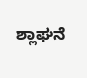ಶ್ಲಾಘನೆ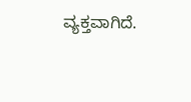ವ್ಯಕ್ತವಾಗಿದೆ.